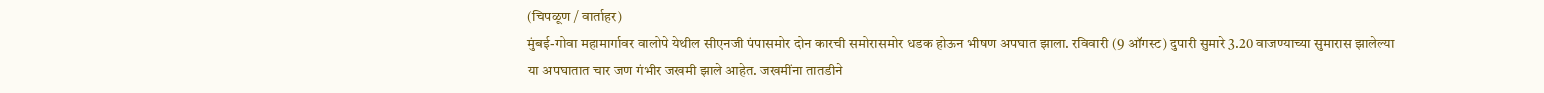(चिपळूण / वार्ताहर)
मुंबई-गोवा महामार्गावर वालोपे येथील सीएनजी पंपासमोर दोन कारची समोरासमोर धडक होऊन भीषण अपघात झाला. रविवारी (9 ऑगस्ट) दुपारी सुमारे 3.20 वाजण्याच्या सुमारास झालेल्या या अपघातात चार जण गंभीर जखमी झाले आहेत. जखमींना तातडीने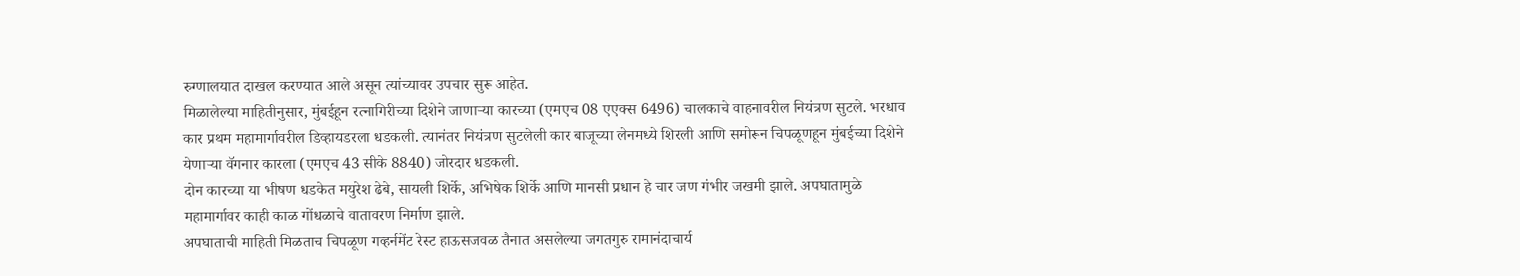रुग्णालयात दाखल करण्यात आले असून त्यांच्यावर उपचार सुरू आहेत.
मिळालेल्या माहितीनुसार, मुंबईहून रत्नागिरीच्या दिशेने जाणाऱ्या कारच्या (एमएच 08 एएक्स 6496) चालकाचे वाहनावरील नियंत्रण सुटले. भरधाव कार प्रथम महामार्गावरील डिव्हायडरला धडकली. त्यानंतर नियंत्रण सुटलेली कार बाजूच्या लेनमध्ये शिरली आणि समोरून चिपळूणहून मुंबईच्या दिशेने येणाऱ्या वॅगनार कारला (एमएच 43 सीके 8840) जोरदार धडकली.
दोन कारच्या या भीषण धडकेत मयुरेश ढेबे, सायली शिर्के, अभिषेक शिर्के आणि मानसी प्रधान हे चार जण गंभीर जखमी झाले. अपघातामुळे महामार्गावर काही काळ गोंधळाचे वातावरण निर्माण झाले.
अपघाताची माहिती मिळताच चिपळूण गव्हर्नमेंट रेस्ट हाऊसजवळ तैनात असलेल्या जगतगुरु रामानंदाचार्य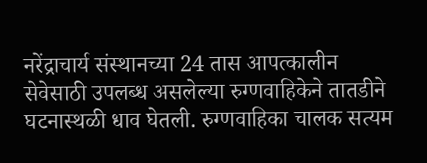नरेंद्राचार्य संस्थानच्या 24 तास आपत्कालीन सेवेसाठी उपलब्ध असलेल्या रुग्णवाहिकेने तातडीने घटनास्थळी धाव घेतली. रुग्णवाहिका चालक सत्यम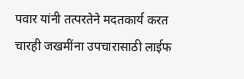पवार यांनी तत्परतेने मदतकार्य करत चारही जखमींना उपचारासाठी लाईफ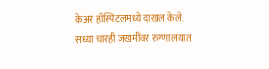केअर हॉस्पिटलमध्ये दाखल केले.
सध्या चारही जखमींवर रुग्णालयात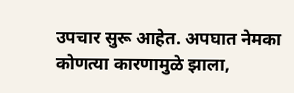उपचार सुरू आहेत. अपघात नेमका कोणत्या कारणामुळे झाला,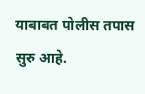याबाबत पोलीस तपास सुरु आहे.